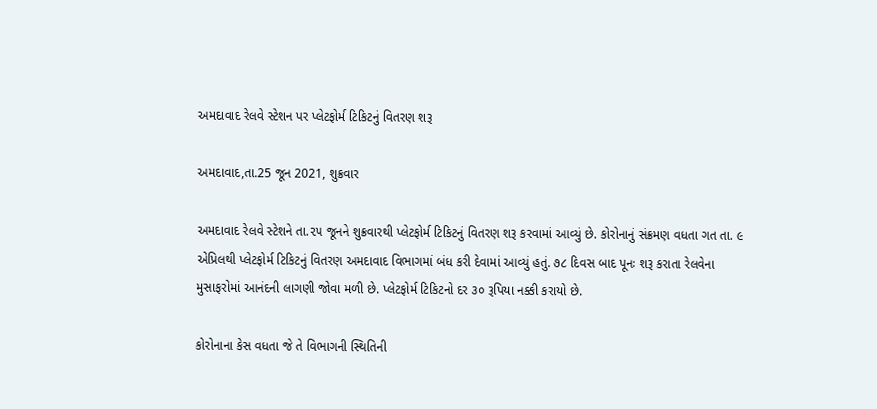અમદાવાદ રેલવે સ્ટેશન પર પ્લેટફોર્મ ટિકિટનું વિતરણ શરૂ

અમદાવાદ,તા.25 જૂન 2021, શુક્રવાર

અમદાવાદ રેલવે સ્ટેશને તા.૨૫ જૂનને શુક્રવારથી પ્લેટફોર્મ ટિકિટનું વિતરણ શરૂ કરવામાં આવ્યું છે. કોરોનાનું સંક્રમણ વધતા ગત તા. ૯ એપ્રિલથી પ્લેટફોર્મ ટિકિટનું વિતરણ અમદાવાદ વિભાગમાં બંધ કરી દેવામાં આવ્યું હતું. ૭૮ દિવસ બાદ પૂનઃ શરૂ કરાતા રેલવેના મુસાફરોમાં આનંદની લાગણી જોવા મળી છે. પ્લેટફોર્મ ટિકિટનો દર ૩૦ રૂપિયા નક્કી કરાયો છે.

કોરોનાના કેસ વધતા જે તે વિભાગની સ્થિતિની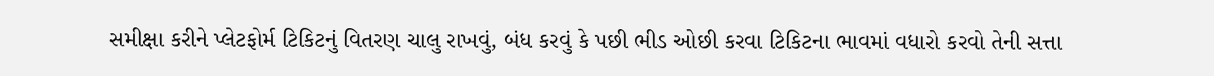સમીક્ષા કરીને પ્લેટફોર્મ ટિકિટનું વિતરણ ચાલુ રાખવું, બંધ કરવું કે પછી ભીડ ઓછી કરવા ટિકિટના ભાવમાં વધારો કરવો તેની સત્તા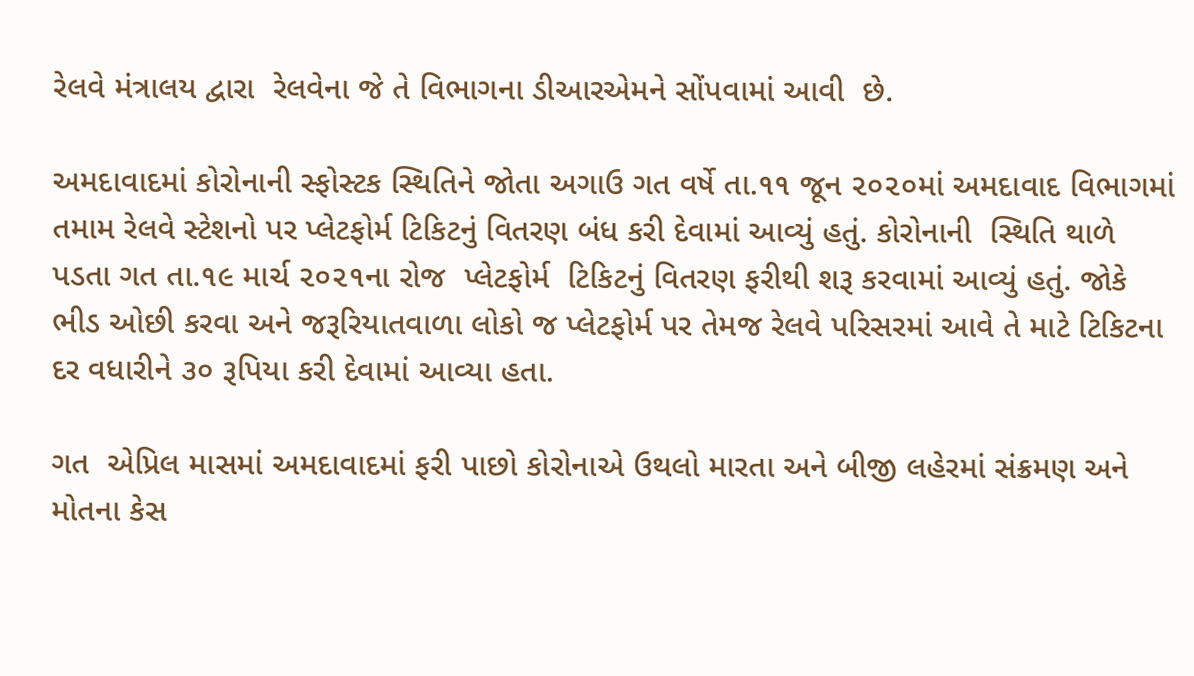રેલવે મંત્રાલય દ્વારા  રેલવેના જે તે વિભાગના ડીઆરએમને સોંપવામાં આવી  છે.

અમદાવાદમાં કોરોનાની સ્ફોસ્ટક સ્થિતિને જોતા અગાઉ ગત વર્ષે તા.૧૧ જૂન ૨૦૨૦માં અમદાવાદ વિભાગમાં તમામ રેલવે સ્ટેશનો પર પ્લેટફોર્મ ટિકિટનું વિતરણ બંધ કરી દેવામાં આવ્યું હતું. કોરોનાની  સ્થિતિ થાળે પડતા ગત તા.૧૯ માર્ચ ૨૦૨૧ના રોજ  પ્લેટફોર્મ  ટિકિટનું વિતરણ ફરીથી શરૂ કરવામાં આવ્યું હતું. જોકે ભીડ ઓછી કરવા અને જરૂરિયાતવાળા લોકો જ પ્લેટફોર્મ પર તેમજ રેલવે પરિસરમાં આવે તે માટે ટિકિટના દર વધારીને ૩૦ રૂપિયા કરી દેવામાં આવ્યા હતા.

ગત  એપ્રિલ માસમાં અમદાવાદમાં ફરી પાછો કોરોનાએ ઉથલો મારતા અને બીજી લહેરમાં સંક્રમણ અને મોતના કેસ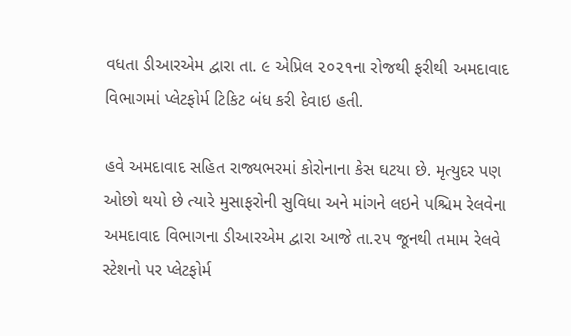વધતા ડીઆરએમ દ્વારા તા. ૯ એપ્રિલ ૨૦૨૧ના રોજથી ફરીથી અમદાવાદ વિભાગમાં પ્લેટફોર્મ ટિકિટ બંધ કરી દેવાઇ હતી.

હવે અમદાવાદ સહિત રાજ્યભરમાં કોરોનાના કેસ ઘટયા છે. મૃત્યુદર પણ ઓછો થયો છે ત્યારે મુસાફરોની સુવિધા અને માંગને લઇને પશ્ચિમ રેલવેના અમદાવાદ વિભાગના ડીઆરએમ દ્વારા આજે તા.૨૫ જૂનથી તમામ રેલવે સ્ટેશનો પર પ્લેટફોર્મ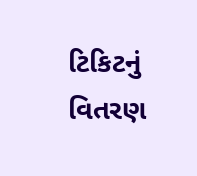ટિકિટનું વિતરણ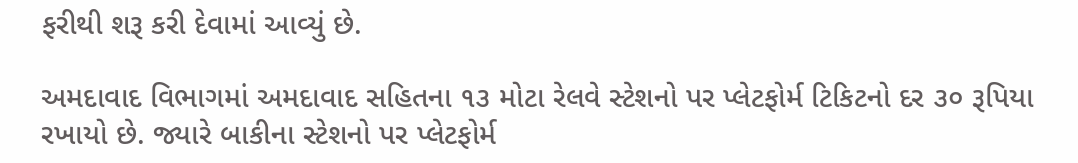ફરીથી શરૂ કરી દેવામાં આવ્યું છે.

અમદાવાદ વિભાગમાં અમદાવાદ સહિતના ૧૩ મોટા રેલવે સ્ટેશનો પર પ્લેટફોર્મ ટિકિટનો દર ૩૦ રૂપિયા રખાયો છે. જ્યારે બાકીના સ્ટેશનો પર પ્લેટફોર્મ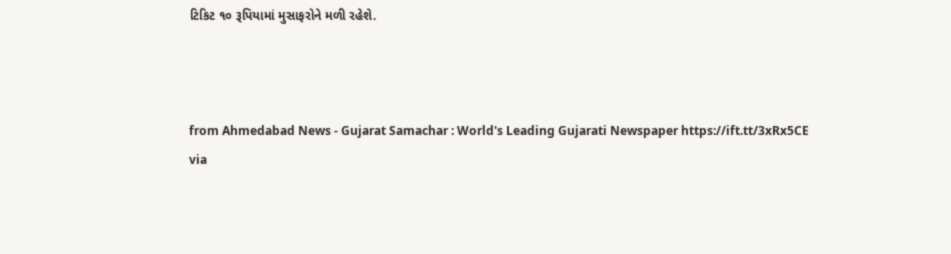ટિકિટ ૧૦ રૂપિયામાં મુસાફરોને મળી રહેશે.



from Ahmedabad News - Gujarat Samachar : World's Leading Gujarati Newspaper https://ift.tt/3xRx5CE
via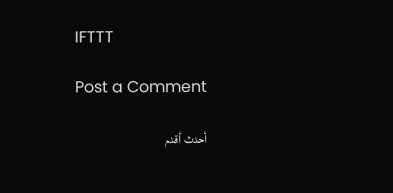IFTTT

Post a Comment

أحدث أقدم